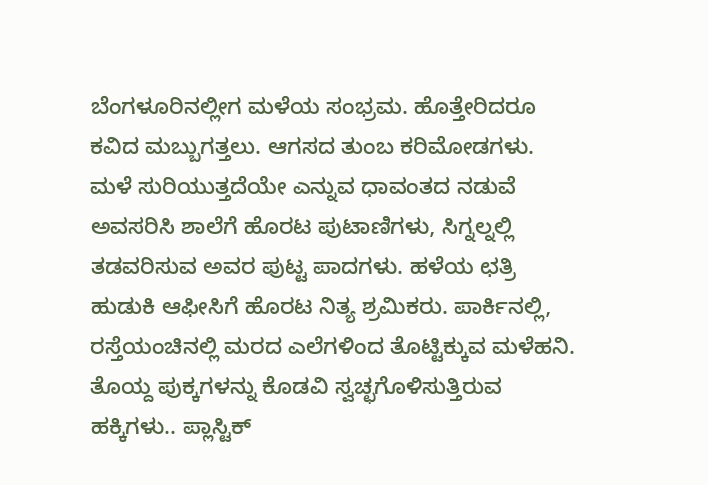ಬೆಂಗಳೂರಿನಲ್ಲೀಗ ಮಳೆಯ ಸಂಭ್ರಮ. ಹೊತ್ತೇರಿದರೂ ಕವಿದ ಮಬ್ಬುಗತ್ತಲು. ಆಗಸದ ತುಂಬ ಕರಿಮೋಡಗಳು. ಮಳೆ ಸುರಿಯುತ್ತದೆಯೇ ಎನ್ನುವ ಧಾವಂತದ ನಡುವೆ ಅವಸರಿಸಿ ಶಾಲೆಗೆ ಹೊರಟ ಪುಟಾಣಿಗಳು, ಸಿಗ್ನಲ್ನಲ್ಲಿ ತಡವರಿಸುವ ಅವರ ಪುಟ್ಟ ಪಾದಗಳು. ಹಳೆಯ ಛತ್ರಿ ಹುಡುಕಿ ಆಫೀಸಿಗೆ ಹೊರಟ ನಿತ್ಯ ಶ್ರಮಿಕರು. ಪಾರ್ಕಿನಲ್ಲಿ, ರಸ್ತೆಯಂಚಿನಲ್ಲಿ ಮರದ ಎಲೆಗಳಿಂದ ತೊಟ್ಟಿಕ್ಕುವ ಮಳೆಹನಿ. ತೊಯ್ದ ಪುಕ್ಕಗಳನ್ನು ಕೊಡವಿ ಸ್ವಚ್ಛಗೊಳಿಸುತ್ತಿರುವ ಹಕ್ಕಿಗಳು.. ಪ್ಲಾಸ್ಟಿಕ್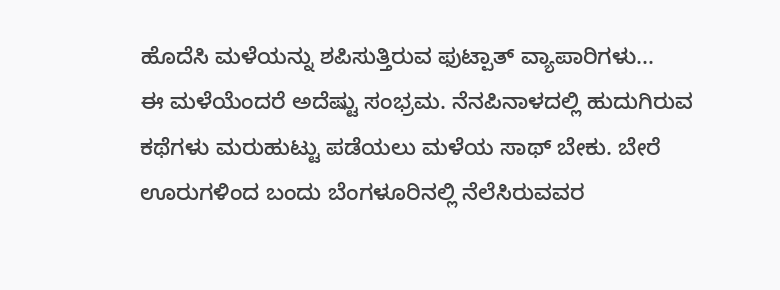ಹೊದೆಸಿ ಮಳೆಯನ್ನು ಶಪಿಸುತ್ತಿರುವ ಫುಟ್ಪಾತ್ ವ್ಯಾಪಾರಿಗಳು...
ಈ ಮಳೆಯೆಂದರೆ ಅದೆಷ್ಟು ಸಂಭ್ರಮ. ನೆನಪಿನಾಳದಲ್ಲಿ ಹುದುಗಿರುವ ಕಥೆಗಳು ಮರುಹುಟ್ಟು ಪಡೆಯಲು ಮಳೆಯ ಸಾಥ್ ಬೇಕು. ಬೇರೆ ಊರುಗಳಿಂದ ಬಂದು ಬೆಂಗಳೂರಿನಲ್ಲಿ ನೆಲೆಸಿರುವವರ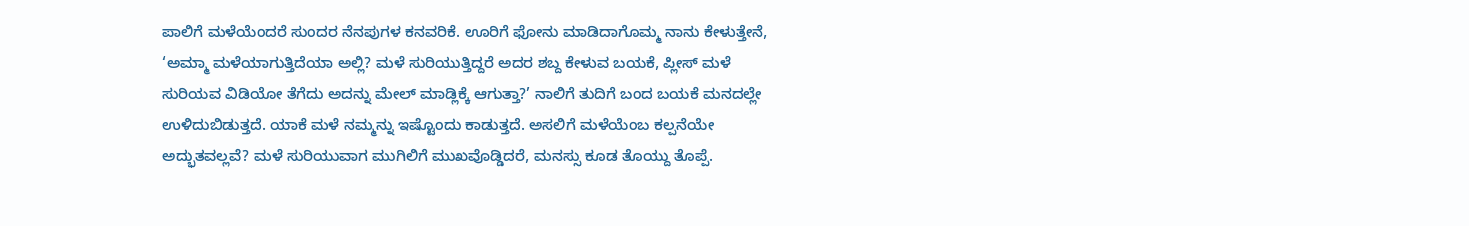ಪಾಲಿಗೆ ಮಳೆಯೆಂದರೆ ಸುಂದರ ನೆನಪುಗಳ ಕನವರಿಕೆ. ಊರಿಗೆ ಫೋನು ಮಾಡಿದಾಗೊಮ್ಮ ನಾನು ಕೇಳುತ್ತೇನೆ, ‘ಅಮ್ಮಾ ಮಳೆಯಾಗುತ್ತಿದೆಯಾ ಅಲ್ಲಿ? ಮಳೆ ಸುರಿಯುತ್ತಿದ್ದರೆ ಅದರ ಶಬ್ದ ಕೇಳುವ ಬಯಕೆ, ಪ್ಲೀಸ್ ಮಳೆ ಸುರಿಯವ ವಿಡಿಯೋ ತೆಗೆದು ಅದನ್ನು ಮೇಲ್ ಮಾಡ್ಲಿಕ್ಕೆ ಆಗುತ್ತಾ?’ ನಾಲಿಗೆ ತುದಿಗೆ ಬಂದ ಬಯಕೆ ಮನದಲ್ಲೇ ಉಳಿದುಬಿಡುತ್ತದೆ. ಯಾಕೆ ಮಳೆ ನಮ್ಮನ್ನು ಇಷ್ಟೊಂದು ಕಾಡುತ್ತದೆ. ಅಸಲಿಗೆ ಮಳೆಯೆಂಬ ಕಲ್ಪನೆಯೇ ಅದ್ಭುತವಲ್ಲವೆ? ಮಳೆ ಸುರಿಯುವಾಗ ಮುಗಿಲಿಗೆ ಮುಖವೊಡ್ಡಿದರೆ, ಮನಸ್ಸು ಕೂಡ ತೊಯ್ದು ತೊಪ್ಪೆ.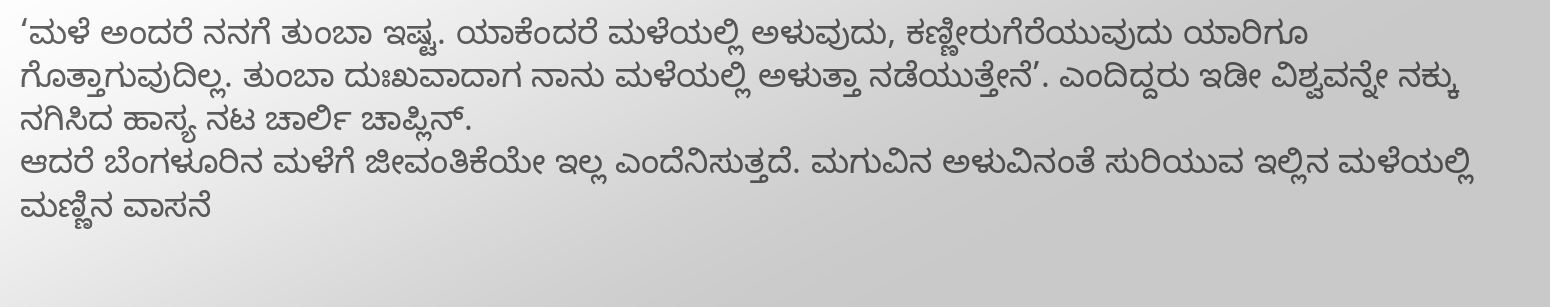‘ಮಳೆ ಅಂದರೆ ನನಗೆ ತುಂಬಾ ಇಷ್ಟ. ಯಾಕೆಂದರೆ ಮಳೆಯಲ್ಲಿ ಅಳುವುದು, ಕಣ್ಣೀರುಗೆರೆಯುವುದು ಯಾರಿಗೂ ಗೊತ್ತಾಗುವುದಿಲ್ಲ. ತುಂಬಾ ದುಃಖವಾದಾಗ ನಾನು ಮಳೆಯಲ್ಲಿ ಅಳುತ್ತಾ ನಡೆಯುತ್ತೇನೆ’. ಎಂದಿದ್ದರು ಇಡೀ ವಿಶ್ವವನ್ನೇ ನಕ್ಕು ನಗಿಸಿದ ಹಾಸ್ಯ ನಟ ಚಾರ್ಲಿ ಚಾಪ್ಲಿನ್.
ಆದರೆ ಬೆಂಗಳೂರಿನ ಮಳೆಗೆ ಜೀವಂತಿಕೆಯೇ ಇಲ್ಲ ಎಂದೆನಿಸುತ್ತದೆ. ಮಗುವಿನ ಅಳುವಿನಂತೆ ಸುರಿಯುವ ಇಲ್ಲಿನ ಮಳೆಯಲ್ಲಿ ಮಣ್ಣಿನ ವಾಸನೆ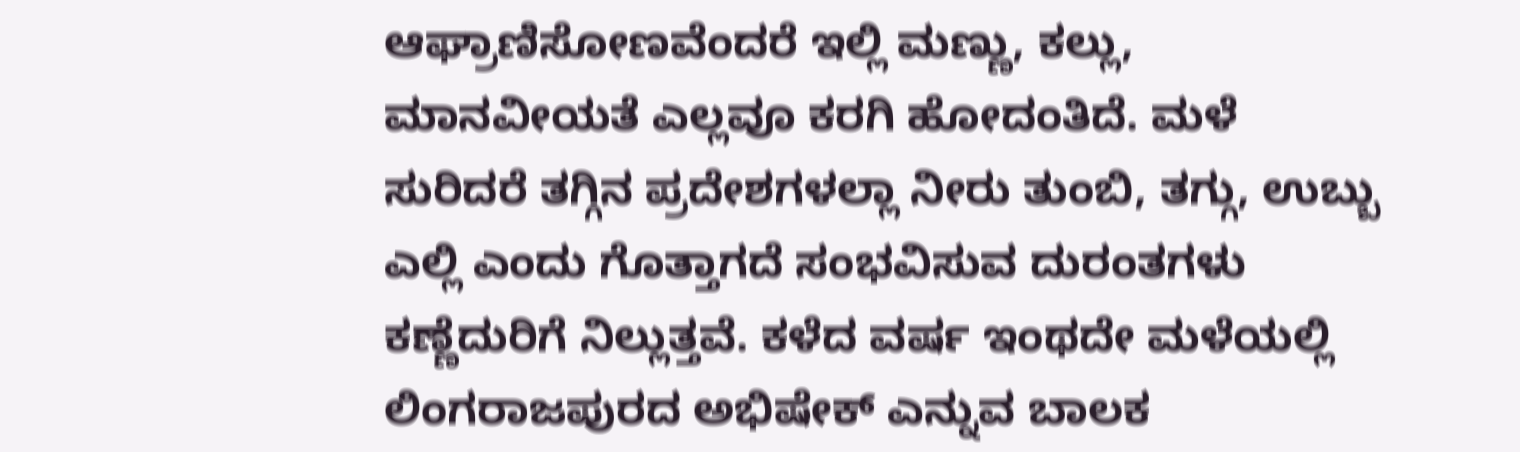ಆಘ್ರಾಣಿಸೋಣವೆಂದರೆ ಇಲ್ಲಿ ಮಣ್ಣು, ಕಲ್ಲು, ಮಾನವೀಯತೆ ಎಲ್ಲವೂ ಕರಗಿ ಹೋದಂತಿದೆ. ಮಳೆ ಸುರಿದರೆ ತಗ್ಗಿನ ಪ್ರದೇಶಗಳಲ್ಲಾ ನೀರು ತುಂಬಿ, ತಗ್ಗು, ಉಬ್ಬು ಎಲ್ಲಿ ಎಂದು ಗೊತ್ತಾಗದೆ ಸಂಭವಿಸುವ ದುರಂತಗಳು ಕಣ್ಣೆದುರಿಗೆ ನಿಲ್ಲುತ್ತವೆ. ಕಳೆದ ವರ್ಷ ಇಂಥದೇ ಮಳೆಯಲ್ಲಿ ಲಿಂಗರಾಜಪುರದ ಅಭಿಷೇಕ್ ಎನ್ನುವ ಬಾಲಕ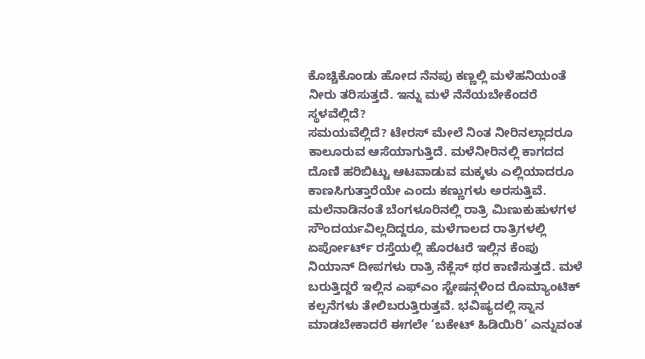ಕೊಚ್ಚಿಕೊಂಡು ಹೋದ ನೆನಪು ಕಣ್ಣಲ್ಲಿ ಮಳೆಹನಿಯಂತೆ ನೀರು ತರಿಸುತ್ತದೆ. ಇನ್ನು ಮಳೆ ನೆನೆಯಬೇಕೆಂದರೆ ಸ್ಥಳವೆಲ್ಲಿದೆ?
ಸಮಯವೆಲ್ಲಿದೆ? ಟೇರಸ್ ಮೇಲೆ ನಿಂತ ನೀರಿನಲ್ಲಾದರೂ ಕಾಲೂರುವ ಆಸೆಯಾಗುತ್ತಿದೆ. ಮಳೆನೀರಿನಲ್ಲಿ ಕಾಗದದ ದೊಣಿ ಹರಿಬಿಟ್ಟು ಆಟವಾಡುವ ಮಕ್ಕಳು ಎಲ್ಲಿಯಾದರೂ ಕಾಣಸಿಗುತ್ತಾರೆಯೇ ಎಂದು ಕಣ್ಣುಗಳು ಅರಸುತ್ತಿವೆ.
ಮಲೆನಾಡಿನಂತೆ ಬೆಂಗಳೂರಿನಲ್ಲಿ ರಾತ್ರಿ ಮಿಣುಕುಹುಳಗಳ ಸೌಂದರ್ಯವಿಲ್ಲದಿದ್ದರೂ, ಮಳೆಗಾಲದ ರಾತ್ರಿಗಳಲ್ಲಿ ಏರ್ಪೋರ್ಟ್ ರಸ್ತೆಯಲ್ಲಿ ಹೊರಟರೆ ಇಲ್ಲಿನ ಕೆಂಪು ನಿಯಾನ್ ದೀಪಗಳು ರಾತ್ರಿ ನೆಕ್ಲೆಸ್ ಥರ ಕಾಣಿಸುತ್ತದೆ. ಮಳೆ ಬರುತ್ತಿದ್ದರೆ ಇಲ್ಲಿನ ಎಫ್ಎಂ ಸ್ಟೇಷನ್ಗಳಿಂದ ರೊಮ್ಯಾಂಟಿಕ್ ಕಲ್ಪನೆಗಳು ತೇಲಿಬರುತ್ತಿರುತ್ತವೆ. ಭವಿಷ್ಯದಲ್ಲಿ ಸ್ನಾನ ಮಾಡಬೇಕಾದರೆ ಈಗಲೇ ‘ಬಕೇಟ್ ಹಿಡಿಯಿರಿ’ ಎನ್ನುವಂತ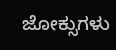ಜೋಕ್ಸುಗಳು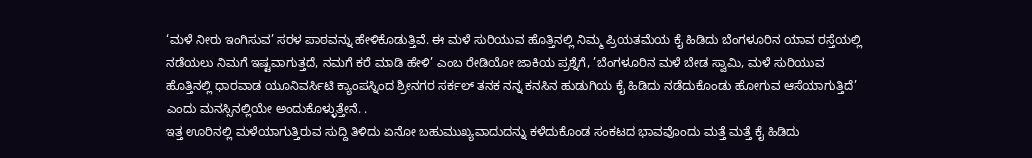‘ಮಳೆ ನೀರು ಇಂಗಿಸುವ’ ಸರಳ ಪಾಠವನ್ನು ಹೇಳಿಕೊಡುತ್ತಿವೆ. ಈ ಮಳೆ ಸುರಿಯುವ ಹೊತ್ತಿನಲ್ಲಿ ನಿಮ್ಮ ಪ್ರಿಯತಮೆಯ ಕೈ ಹಿಡಿದು ಬೆಂಗಳೂರಿನ ಯಾವ ರಸ್ತೆಯಲ್ಲಿ ನಡೆಯಲು ನಿಮಗೆ ಇಷ್ಟವಾಗುತ್ತದೆ, ನಮಗೆ ಕರೆ ಮಾಡಿ ಹೇಳಿ’ ಎಂಬ ರೇಡಿಯೋ ಜಾಕಿಯ ಪ್ರಶ್ನೆಗೆ, ’ಬೆಂಗಳೂರಿನ ಮಳೆ ಬೇಡ ಸ್ವಾಮಿ, ಮಳೆ ಸುರಿಯುವ ಹೊತ್ತಿನಲ್ಲಿ ಧಾರವಾಡ ಯೂನಿವರ್ಸಿಟಿ ಕ್ಯಾಂಪಸ್ನಿಂದ ಶ್ರೀನಗರ ಸರ್ಕಲ್ ತನಕ ನನ್ನ ಕನಸಿನ ಹುಡುಗಿಯ ಕೈ ಹಿಡಿದು ನಡೆದುಕೊಂಡು ಹೋಗುವ ಆಸೆಯಾಗುತ್ತಿದೆ’ ಎಂದು ಮನಸ್ಸಿನಲ್ಲಿಯೇ ಅಂದುಕೊಳ್ಳುತ್ತೇನೆ. .
ಇತ್ತ ಊರಿನಲ್ಲಿ ಮಳೆಯಾಗುತ್ತಿರುವ ಸುದ್ದಿ ತಿಳಿದು ಏನೋ ಬಹುಮುಖ್ಯವಾದುದನ್ನು ಕಳೆದುಕೊಂಡ ಸಂಕಟದ ಭಾವವೊಂದು ಮತ್ತೆ ಮತ್ತೆ ಕೈ ಹಿಡಿದು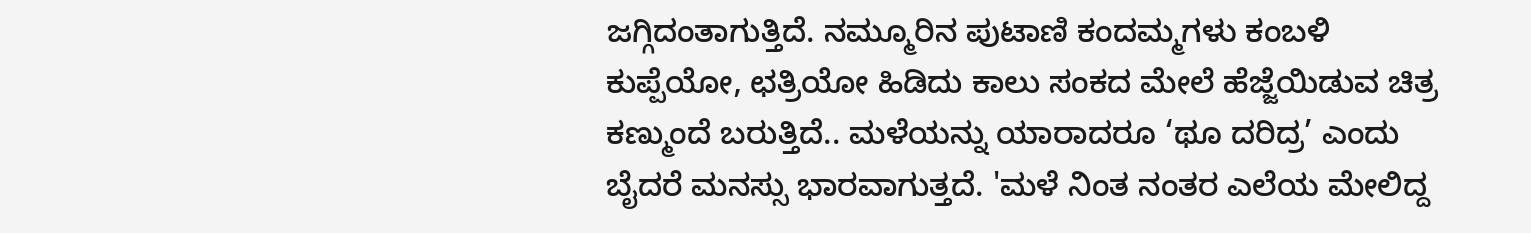ಜಗ್ಗಿದಂತಾಗುತ್ತಿದೆ. ನಮ್ಮೂರಿನ ಪುಟಾಣಿ ಕಂದಮ್ಮಗಳು ಕಂಬಳಿ ಕುಪ್ಪೆಯೋ, ಛತ್ರಿಯೋ ಹಿಡಿದು ಕಾಲು ಸಂಕದ ಮೇಲೆ ಹೆಜ್ಜೆಯಿಡುವ ಚಿತ್ರ ಕಣ್ಮುಂದೆ ಬರುತ್ತಿದೆ.. ಮಳೆಯನ್ನು ಯಾರಾದರೂ ‘ಥೂ ದರಿದ್ರ’ ಎಂದು ಬೈದರೆ ಮನಸ್ಸು ಭಾರವಾಗುತ್ತದೆ. 'ಮಳೆ ನಿಂತ ನಂತರ ಎಲೆಯ ಮೇಲಿದ್ದ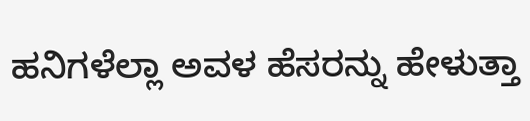ಹನಿಗಳೆಲ್ಲಾ ಅವಳ ಹೆಸರನ್ನು ಹೇಳುತ್ತಾ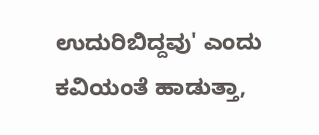ಉದುರಿಬಿದ್ದವು' ಎಂದು ಕವಿಯಂತೆ ಹಾಡುತ್ತಾ,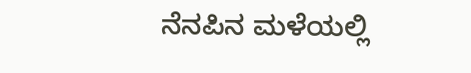ನೆನಪಿನ ಮಳೆಯಲ್ಲಿ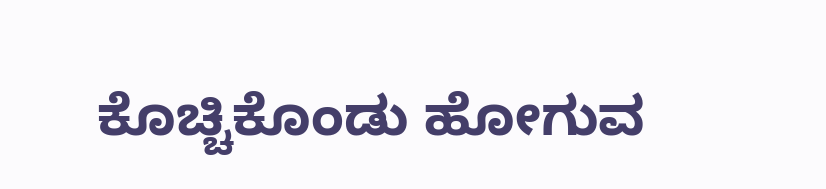ಕೊಚ್ಚಿಕೊಂಡು ಹೋಗುವ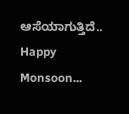ಆಸೆಯಾಗುತ್ತಿದೆ..
Happy Monsoon...